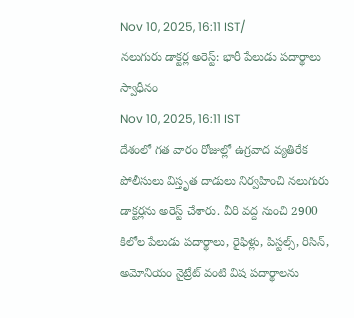Nov 10, 2025, 16:11 IST/
నలుగురు డాక్టర్ల అరెస్ట్: భారీ పేలుడు పదార్థాలు స్వాధీనం
Nov 10, 2025, 16:11 IST
దేశంలో గత వారం రోజుల్లో ఉగ్రవాద వ్యతిరేక పోలీసులు విస్తృత దాడులు నిర్వహించి నలుగురు డాక్టర్లను అరెస్ట్ చేశారు. వీరి వద్ద నుంచి 2900 కిలోల పేలుడు పదార్థాలు, రైఫిళ్లు, పిస్టల్స్, రిసిన్, అమోనియం నైట్రేట్ వంటి విష పదార్థాలను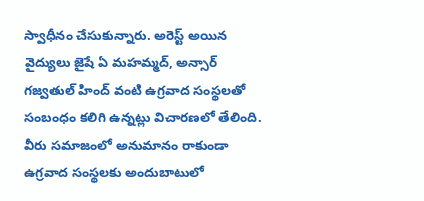స్వాధీనం చేసుకున్నారు. అరెస్ట్ అయిన వైద్యులు జైషే ఏ మహమ్మద్, అన్సార్ గజ్వతుల్ హింద్ వంటి ఉగ్రవాద సంస్థలతో సంబంధం కలిగి ఉన్నట్లు విచారణలో తేలింది. వీరు సమాజంలో అనుమానం రాకుండా ఉగ్రవాద సంస్థలకు అందుబాటులో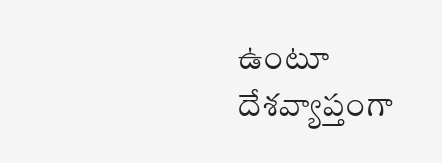ఉంటూ దేశవ్యాప్తంగా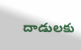దాడులకు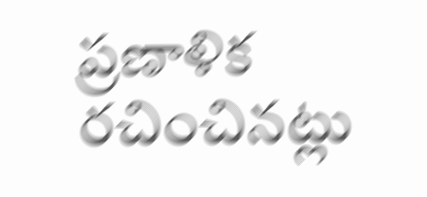ప్రణాళిక రచించినట్లు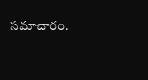సమాచారం.